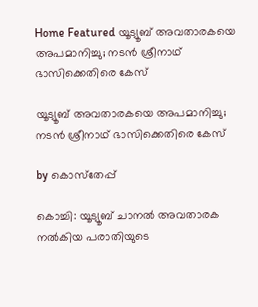Home Featured യൂട്യൂബ് അവതാരകയെ അപമാനിച്ചു; നടൻ ശ്രീനാഥ് ഭാസിക്കെതിരെ കേസ്

യൂട്യൂബ് അവതാരകയെ അപമാനിച്ചു; നടൻ ശ്രീനാഥ് ഭാസിക്കെതിരെ കേസ്

by കൊസ്‌തേപ്പ്

കൊച്ചി: യൂട്യൂബ് ചാനൽ അവതാരക നൽകിയ പരാതിയുടെ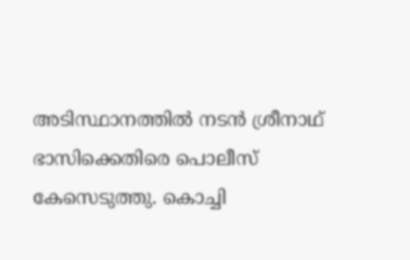അടിസ്ഥാനത്തിൽ നടന്‍ ശ്രീനാഥ് ഭാസിക്കെതിരെ പൊലീസ് കേസെടുത്തു. കൊച്ചി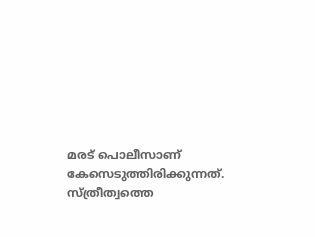മരട് പൊലീസാണ് കേസെടുത്തിരിക്കുന്നത്. സ്ത്രീത്വത്തെ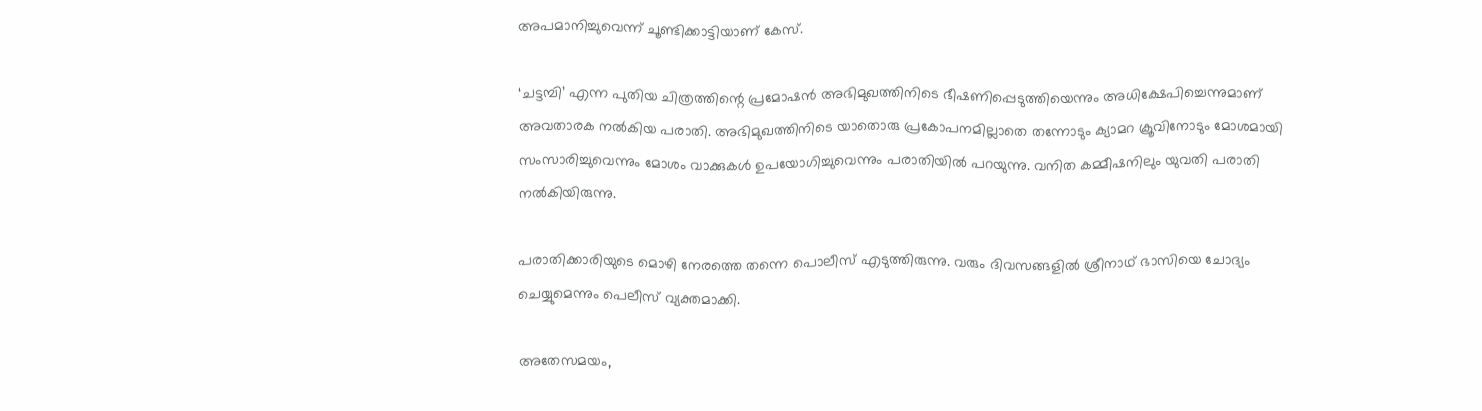അപമാനിച്ചുവെന്ന് ചൂണ്ടിക്കാട്ടിയാണ് കേസ്.

‘ചട്ടമ്പി’ എന്ന പുതിയ ചിത്രത്തിന്റെ പ്രമോഷൻ അഭിമുഖത്തിനിടെ ഭീഷണിപ്പെടുത്തിയെന്നും അധിക്ഷേപിച്ചെന്നുമാണ് അവതാരക നൽകിയ പരാതി. അഭിമുഖത്തിനിടെ യാതൊരു പ്രകോപനമില്ലാതെ തന്നോടും ക്യാമറ ക്രൂവിനോടും മോശമായി സംസാരിച്ചുവെന്നും മോശം വാക്കുകൾ ഉപയോഗിച്ചുവെന്നും പരാതിയിൽ പറയുന്നു. വനിത കമ്മീഷനിലും യുവതി പരാതി നൽകിയിരുന്നു.

പരാതിക്കാരിയുടെ മൊഴി നേരത്തെ തന്നെ പൊലീസ് എടുത്തിരുന്നു. വരും ദിവസങ്ങളിൽ ശ്രീനാഥ് ഭാസിയെ ചോദ്യം ചെയ്യുമെന്നും പെലീസ് വ്യക്തമാക്കി.

അതേസമയം,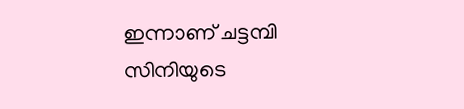ഇന്നാണ് ചട്ടമ്പി സിനിയുടെ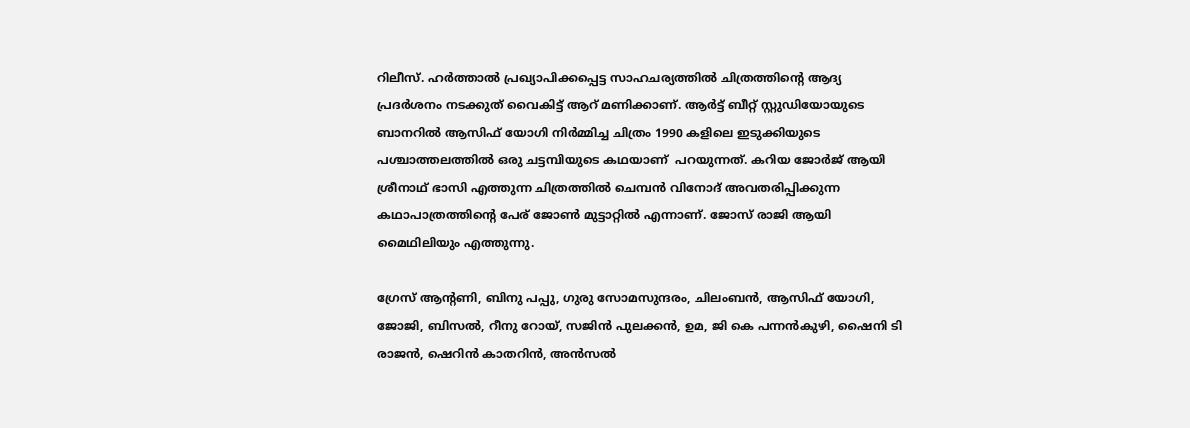റിലീസ്. ഹര്‍ത്താല്‍ പ്രഖ്യാപിക്കപ്പെട്ട സാഹചര്യത്തില്‍ ചിത്രത്തിന്‍റെ ആദ്യ പ്രദര്‍ശനം നടക്കുത് വൈകിട്ട് ആറ് മണിക്കാണ്. ആർട്ട് ബീറ്റ് സ്റ്റുഡിയോയുടെ ബാനറിൽ ആസിഫ് യോഗി നിർമ്മിച്ച ചിത്രം 1990 കളിലെ ഇടുക്കിയുടെ പശ്ചാത്തലത്തില്‍ ഒരു ചട്ടമ്പിയുടെ കഥയാണ്  പറയുന്നത്. കറിയ ജോര്‍ജ് ആയി ശ്രീനാഥ് ഭാസി എത്തുന്ന ചിത്രത്തില്‍ ചെമ്പന്‍ വിനോദ് അവതരിപ്പിക്കുന്ന കഥാപാത്രത്തിന്‍റെ പേര് ജോണ്‍ മുട്ടാറ്റില്‍ എന്നാണ്. ജോസ് രാജി ആയി മൈഥിലിയും എത്തുന്നു.

ഗ്രേസ് ആന്റണി, ബിനു പപ്പു, ഗുരു സോമസുന്ദരം, ചിലംബൻ, ആസിഫ് യോഗി, ജോജി, ബിസൽ, റീനു റോയ്, സജിൻ പുലക്കൻ, ഉമ, ജി കെ പന്നൻകുഴി, ഷൈനി ടി രാജൻ, ഷെറിൻ കാതറിൻ, അൻസൽ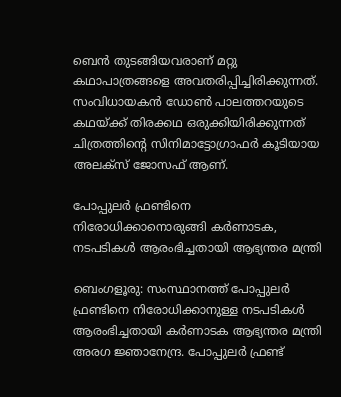ബെൻ തുടങ്ങിയവരാണ് മറ്റു കഥാപാത്രങ്ങളെ അവതരിപ്പിച്ചിരിക്കുന്നത്. സംവിധായകന്‍ ഡോൺ പാലത്തറയുടെ കഥയ്ക്ക് തിരക്കഥ ഒരുക്കിയിരിക്കുന്നത് ചിത്രത്തിൻ്റെ സിനിമാട്ടോഗ്രാഫർ കൂടിയായ അലക്‌സ് ജോസഫ് ആണ്.

പോപ്പുലര്‍ ഫ്രണ്ടിനെ നിരോധിക്കാനൊരുങ്ങി കര്‍ണാടക, നടപടികള്‍ ആരംഭിച്ചതായി ആഭ്യന്തര മന്ത്രി

ബെംഗളൂരു: സംസ്ഥാനത്ത് പോപ്പുലര്‍ ഫ്രണ്ടിനെ നിരോധിക്കാനുള്ള നടപടികള്‍ ആരംഭിച്ചതായി കര്‍ണാടക ആഭ്യന്തര മന്ത്രി അരഗ ജ്ഞാനേന്ദ്ര. പോപ്പുലര്‍ ഫ്രണ്ട്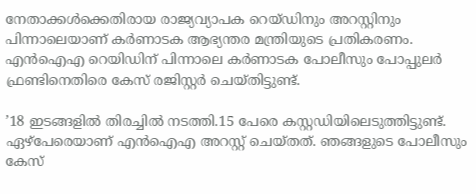നേതാക്കള്‍ക്കെതിരായ രാജ്യവ്യാപക റെയ്ഡിനും അറസ്റ്റിനും പിന്നാലെയാണ് കര്‍ണാടക ആഭ്യന്തര മന്ത്രിയുടെ പ്രതികരണം. എന്‍ഐഎ റെയിഡിന് പിന്നാലെ കര്‍ണാടക പോലീസും പോപ്പുലര്‍ ഫ്രണ്ടിനെതിരെ കേസ് രജിസ്റ്റര്‍ ചെയ്തിട്ടുണ്ട്.

’18 ഇടങ്ങളില്‍ തിരച്ചില്‍ നടത്തി.15 പേരെ കസ്റ്റഡിയിലെടുത്തിട്ടുണ്ട്. ഏഴ്പേരെയാണ് എന്‍ഐഎ അറസ്റ്റ് ചെയ്തത്. ഞങ്ങളുടെ പോലീസും കേസ്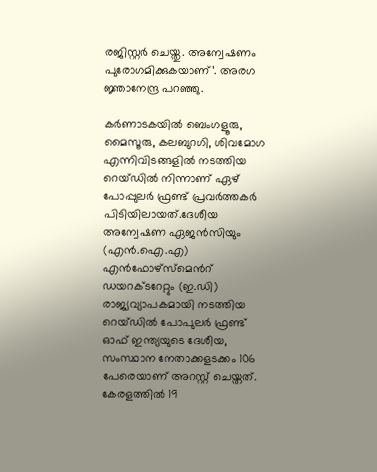രജിസ്റ്റര്‍ ചെയ്തു. അന്വേഷണം പുരോഗമിക്കുകയാണ്’. അരഗ ജ്ഞാനേന്ദ്ര പറഞ്ഞു.

കര്‍ണാടകയില്‍ ബെംഗളൂരു, മൈസൂരു, കലബുറഗി, ശിവമോഗ എന്നിവിടങ്ങളില്‍ നടത്തിയ റെയ്ഡില്‍ നിന്നാണ് ഏഴ് പോപ്പുലര്‍ ഫ്രണ്ട് പ്രവര്‍ത്തകര്‍ പിടിയിലായത്.ദേശീയ അന്വേഷണ ഏജന്‍സിയും (എന്‍.ഐ.എ) എന്‍ഫോഴ്സ്മെന്‍റ് ഡയറക്ടറേറ്റും (ഇ.ഡി) രാജ്യവ്യാപകമായി നടത്തിയ റെയ്ഡില്‍ പോപുലര്‍ ഫ്രണ്ട് ഓഫ് ഇന്ത്യയുടെ ദേശീയ, സംസ്ഥാന നേതാക്കളടക്കം 106 പേരെയാണ് അറസ്റ്റ് ചെയ്തത്. കേരളത്തില്‍ 19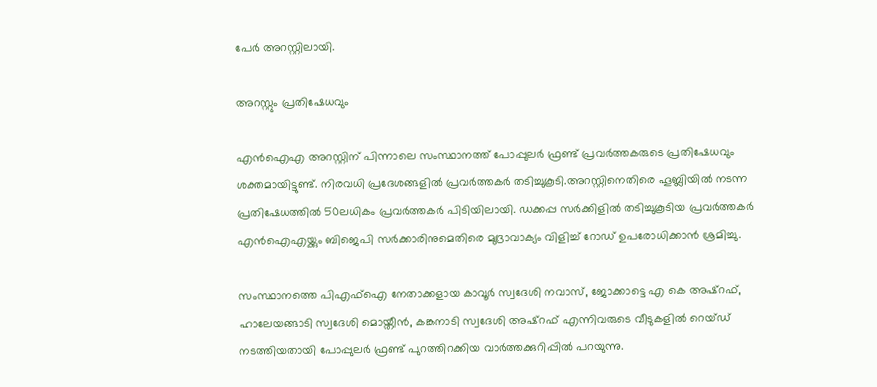പേര്‍ അറസ്റ്റിലായി.

അറസ്റ്റും പ്രതിഷേധവും

എന്‍ഐഎ അറസ്റ്റിന് പിന്നാലെ സംസ്ഥാനത്ത് പോപ്പുലര്‍ ഫ്രണ്ട് പ്രവര്‍ത്തകരുടെ പ്രതിഷേധവും ശക്തമായിട്ടുണ്ട്. നിരവധി പ്രദേശങ്ങളില്‍ പ്രവര്‍ത്തകര്‍ തടിച്ചുകൂടി.അറസ്റ്റിനെതിരെ ഹൂബ്ലിയില്‍ നടന്ന പ്രതിഷേധത്തില്‍ 50ലധികം പ്രവര്‍ത്തകര്‍ പിടിയിലായി. ഡക്കപ്പ സര്‍ക്കിളില്‍ തടിച്ചുകൂടിയ പ്രവര്‍ത്തകര്‍ എന്‍ഐഎയ്ക്കും ബിജെപി സര്‍ക്കാരിനുമെതിരെ മുദ്രാവാക്യം വിളിച്ച്‌ റോഡ് ഉപരോധിക്കാന്‍ ശ്രമിച്ചു.

സംസ്ഥാനത്തെ പിഎഫ്‌ഐ നേതാക്കളായ കാവൂര്‍ സ്വദേശി നവാസ്, ജോക്കാട്ടെ എ കെ അഷ്‌റഫ്, ഹാലേയങ്ങാടി സ്വദേശി മൊയ്തീന്‍, കങ്കനാടി സ്വദേശി അഷ്‌റഫ് എന്നിവരുടെ വീടുകളില്‍ റെയ്ഡ് നടത്തിയതായി പോപ്പുലര്‍ ഫ്രണ്ട് പുറത്തിറക്കിയ വാര്‍ത്തക്കുറിപ്പില്‍ പറയുന്നു.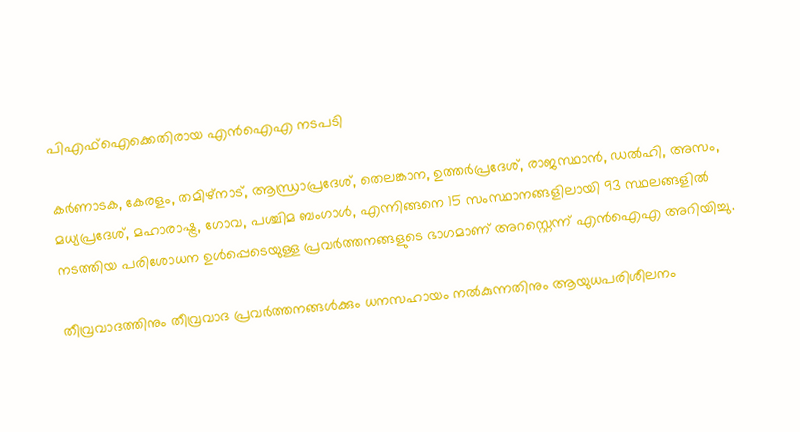പിഎഫ്‌ഐക്കെതിരായ എന്‍ഐഎ നടപടി

കര്‍ണാടക, കേരളം, തമിഴ്‌നാട്, ആന്ധ്രാപ്രദേശ്, തെലങ്കാന, ഉത്തര്‍പ്രദേശ്, രാജസ്ഥാന്‍, ഡല്‍ഹി, അസം, മധ്യപ്രദേശ്, മഹാരാഷ്ട്ര, ഗോവ, പശ്ചിമ ബംഗാള്‍, എന്നിങ്ങനെ 15 സംസ്ഥാനങ്ങളിലായി 93 സ്ഥലങ്ങളില്‍ നടത്തിയ പരിശോധന ഉള്‍പ്പെടെയുള്ള പ്രവര്‍ത്തനങ്ങളുടെ ഭാഗമാണ് അറസ്റ്റെന്ന് എന്‍ഐഎ അറിയിച്ചു.

തീവ്രവാദത്തിനും തീവ്രവാദ പ്രവര്‍ത്തനങ്ങള്‍ക്കും ധനസഹായം നല്‍കുന്നതിനും ആയുധപരിശീലനം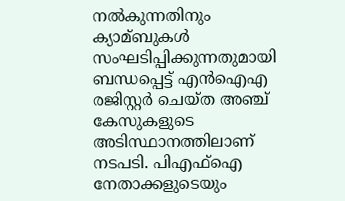നല്‍കുന്നതിനും ക്യാമ്ബുകള്‍ സംഘടിപ്പിക്കുന്നതുമായി ബന്ധപ്പെട്ട് എന്‍ഐഎ രജിസ്റ്റര്‍ ചെയ്ത അഞ്ച് കേസുകളുടെ അടിസ്ഥാനത്തിലാണ് നടപടി. പിഎഫ്‌ഐ നേതാക്കളുടെയും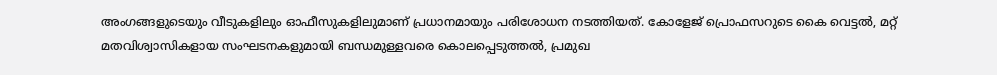അംഗങ്ങളുടെയും വീടുകളിലും ഓഫീസുകളിലുമാണ് പ്രധാനമായും പരിശോധന നടത്തിയത്. കോളേജ് പ്രൊഫസറുടെ കൈ വെട്ടല്‍, മറ്റ് മതവിശ്വാസികളായ സംഘടനകളുമായി ബന്ധമുള്ളവരെ കൊലപ്പെടുത്തല്‍, പ്രമുഖ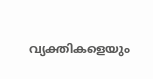വ്യക്തികളെയും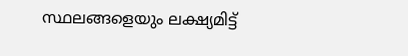സ്ഥലങ്ങളെയും ലക്ഷ്യമിട്ട്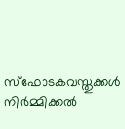സ്‌ഫോടകവസ്തുക്കള്‍ നിര്‍മ്മിക്കല്‍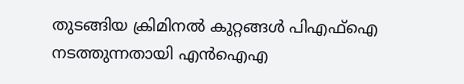തുടങ്ങിയ ക്രിമിനല്‍ കുറ്റങ്ങള്‍ പിഎഫ്‌ഐ നടത്തുന്നതായി എന്‍ഐഎ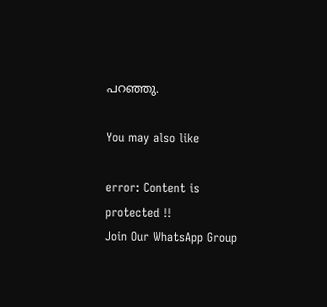പറഞ്ഞു.

You may also like

error: Content is protected !!
Join Our WhatsApp Group